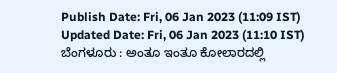Publish Date: Fri, 06 Jan 2023 (11:09 IST)
Updated Date: Fri, 06 Jan 2023 (11:10 IST)
ಬೆಂಗಳೂರು : ಅಂತೂ ಇಂತೂ ಕೋಲಾರದಲ್ಲಿ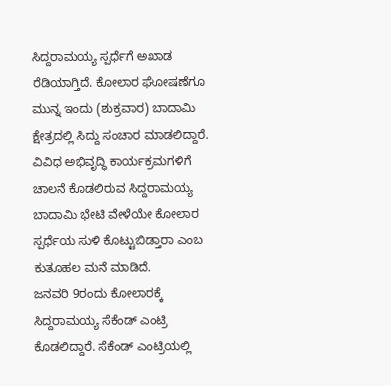ಸಿದ್ದರಾಮಯ್ಯ ಸ್ಪರ್ಧೆಗೆ ಅಖಾಡ ರೆಡಿಯಾಗ್ತಿದೆ. ಕೋಲಾರ ಘೋಷಣೆಗೂ ಮುನ್ನ ಇಂದು (ಶುಕ್ರವಾರ) ಬಾದಾಮಿ ಕ್ಷೇತ್ರದಲ್ಲಿ ಸಿದ್ದು ಸಂಚಾರ ಮಾಡಲಿದ್ದಾರೆ.
ವಿವಿಧ ಅಭಿವೃದ್ಧಿ ಕಾರ್ಯಕ್ರಮಗಳಿಗೆ ಚಾಲನೆ ಕೊಡಲಿರುವ ಸಿದ್ದರಾಮಯ್ಯ ಬಾದಾಮಿ ಭೇಟಿ ವೇಳೆಯೇ ಕೋಲಾರ ಸ್ಪರ್ಧೆಯ ಸುಳಿ ಕೊಟ್ಟುಬಿಡ್ತಾರಾ ಎಂಬ ಕುತೂಹಲ ಮನೆ ಮಾಡಿದೆ.
ಜನವರಿ 9ರಂದು ಕೋಲಾರಕ್ಕೆ ಸಿದ್ದರಾಮಯ್ಯ ಸೆಕೆಂಡ್ ಎಂಟ್ರಿ ಕೊಡಲಿದ್ದಾರೆ. ಸೆಕೆಂಡ್ ಎಂಟ್ರಿಯಲ್ಲಿ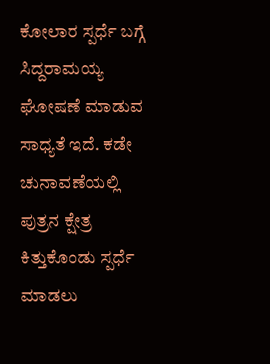ಕೋಲಾರ ಸ್ಪರ್ಧೆ ಬಗ್ಗೆ ಸಿದ್ದರಾಮಯ್ಯ ಘೋಷಣೆ ಮಾಡುವ ಸಾಧ್ಯತೆ ಇದೆ. ಕಡೇ ಚುನಾವಣೆಯಲ್ಲಿ ಪುತ್ರನ ಕ್ಷೇತ್ರ ಕಿತ್ತುಕೊಂಡು ಸ್ಪರ್ಧೆ ಮಾಡಲು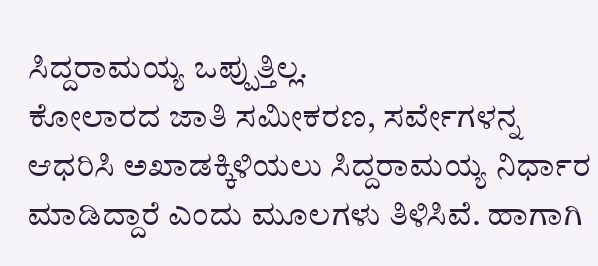ಸಿದ್ದರಾಮಯ್ಯ ಒಪ್ಪುತ್ತಿಲ್ಲ.
ಕೋಲಾರದ ಜಾತಿ ಸಮೀಕರಣ, ಸರ್ವೇಗಳನ್ನ ಆಧರಿಸಿ ಅಖಾಡಕ್ಕಿಳಿಯಲು ಸಿದ್ದರಾಮಯ್ಯ ನಿರ್ಧಾರ ಮಾಡಿದ್ದಾರೆ ಎಂದು ಮೂಲಗಳು ತಿಳಿಸಿವೆ. ಹಾಗಾಗಿ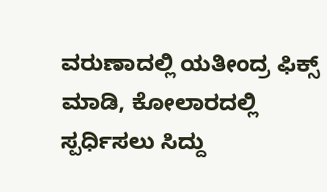ವರುಣಾದಲ್ಲಿ ಯತೀಂದ್ರ ಫಿಕ್ಸ್ ಮಾಡಿ, ಕೋಲಾರದಲ್ಲಿ ಸ್ಪರ್ಧಿಸಲು ಸಿದ್ದು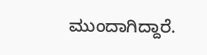ಮುಂದಾಗಿದ್ದಾರೆ.